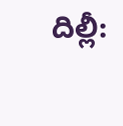దిల్లీ: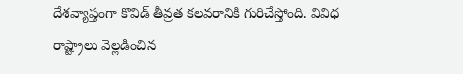దేశవ్యాప్తంగా కొవిడ్ తీవ్రత కలవరానికి గురిచేస్తోంది. వివిధ రాష్ట్రాలు వెల్లడించిన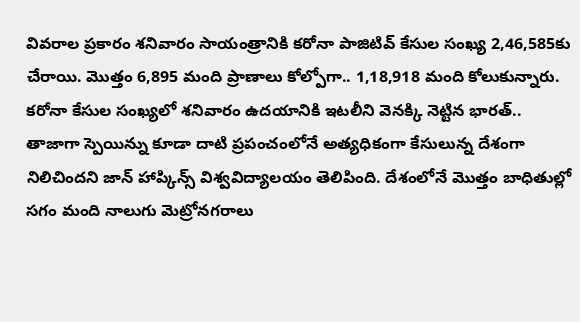వివరాల ప్రకారం శనివారం సాయంత్రానికి కరోనా పాజిటివ్ కేసుల సంఖ్య 2,46,585కు చేరాయి. మొత్తం 6,895 మంది ప్రాణాలు కోల్పోగా.. 1,18,918 మంది కోలుకున్నారు. కరోనా కేసుల సంఖ్యలో శనివారం ఉదయానికి ఇటలీని వెనక్కి నెట్టిన భారత్.. తాజాగా స్పెయిన్ను కూడా దాటి ప్రపంచంలోనే అత్యధికంగా కేసులున్న దేశంగా నిలిచిందని జాన్ హాప్కిన్స్ విశ్వవిద్యాలయం తెలిపింది. దేశంలోనే మొత్తం బాధితుల్లో సగం మంది నాలుగు మెట్రోనగరాలు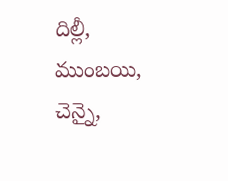దిల్లీ, ముంబయి, చెన్నై,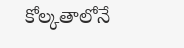కోల్కతాలోనే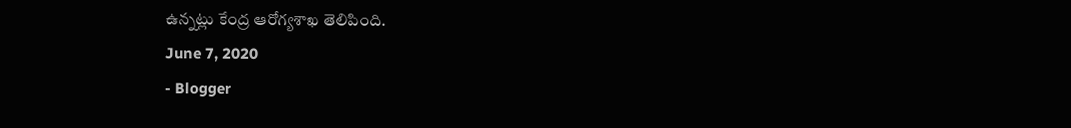ఉన్నట్లు కేంద్ర ఆరోగ్యశాఖ తెలిపింది.
June 7, 2020
- Blogger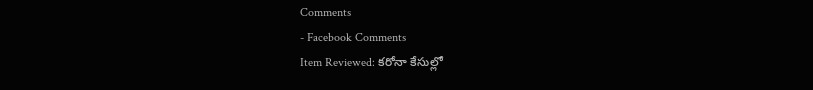Comments
- Facebook Comments
Item Reviewed: కరోనా కేసుల్లో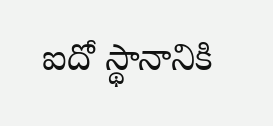ఐదో స్థానానికి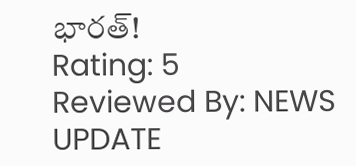భారత్!
Rating: 5
Reviewed By: NEWS UPDATE